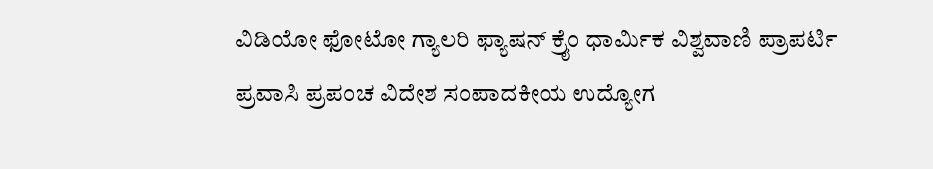ವಿಡಿಯೋ ಫೋಟೋ ಗ್ಯಾಲರಿ ಫ್ಯಾಷನ್ ಕ್ರೈಂ ಧಾರ್ಮಿಕ ವಿಶ್ವವಾಣಿ ಪ್ರಾಪರ್ಟಿ ಪ್ರವಾಸಿ ಪ್ರಪಂಚ ವಿದೇಶ ಸಂಪಾದಕೀಯ ಉದ್ಯೋಗ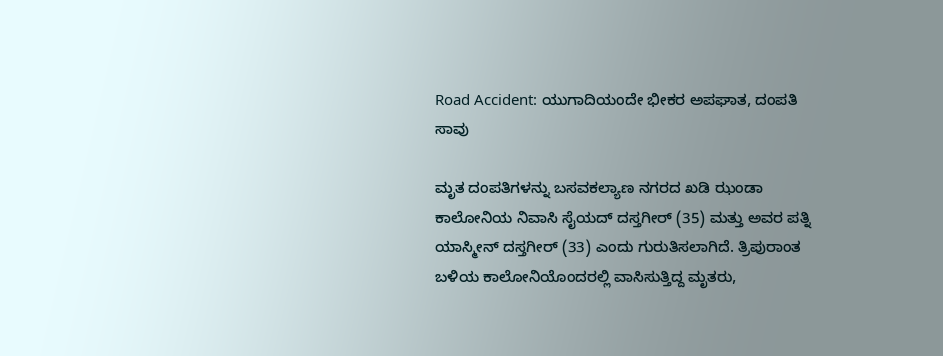Road Accident: ಯುಗಾದಿಯಂದೇ ಭೀಕರ ಅಪಘಾತ, ದಂಪತಿ ಸಾವು

ಮೃತ ದಂಪತಿಗಳನ್ನು ಬಸವಕಲ್ಯಾಣ ನಗರದ ಖಡಿ ಝಂಡಾ ಕಾಲೋನಿಯ ನಿವಾಸಿ ಸೈಯದ್ ದಸ್ತಗೀರ್ (35) ಮತ್ತು ಅವರ ಪತ್ನಿ ಯಾಸ್ಮೀನ್ ದಸ್ತಗೀರ್ (33) ಎಂದು ಗುರುತಿಸಲಾಗಿದೆ. ತ್ರಿಪುರಾಂತ ಬಳಿಯ ಕಾಲೋನಿಯೊಂದರಲ್ಲಿ ವಾಸಿಸುತ್ತಿದ್ದ ಮೃತರು,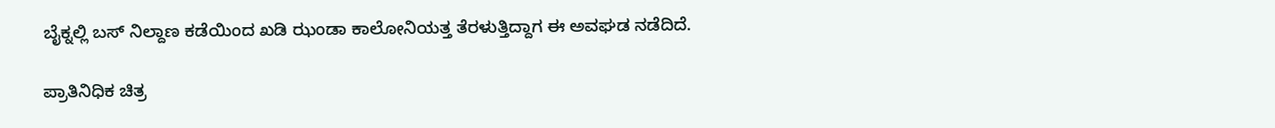ಬೈಕ್ನಲ್ಲಿ ಬಸ್ ನಿಲ್ದಾಣ ಕಡೆಯಿಂದ ಖಡಿ ಝಂಡಾ ಕಾಲೋನಿಯತ್ತ ತೆರಳುತ್ತಿದ್ದಾಗ ಈ ಅವಘಡ ನಡೆದಿದೆ.

ಪ್ರಾತಿನಿಧಿಕ ಚಿತ್ರ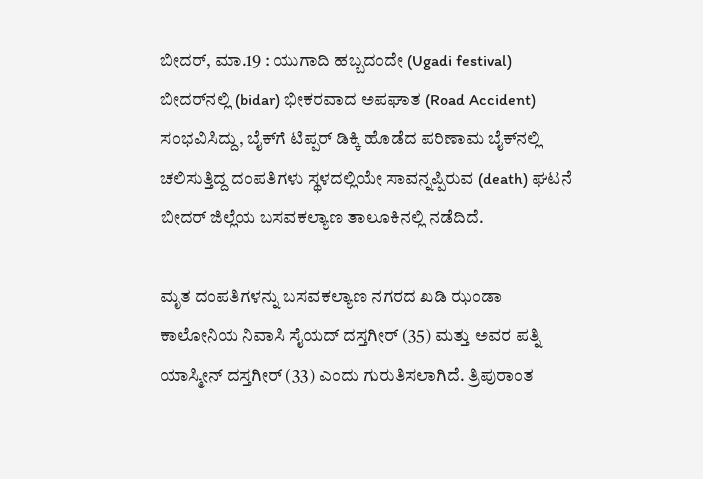ಬೀದರ್, ಮಾ.19 : ಯುಗಾದಿ ಹಬ್ಬದಂದೇ (Ugadi festival) ಬೀದರ್‌ನಲ್ಲಿ (bidar) ಭೀಕರವಾದ ಅಪಘಾತ (Road Accident) ಸಂಭವಿಸಿದ್ದು, ಬೈಕ್‌ಗೆ ಟಿಪ್ಪರ್ ಡಿಕ್ಕಿ ಹೊಡೆದ ಪರಿಣಾಮ ಬೈಕ್‌ನಲ್ಲಿ ಚಲಿಸುತ್ತಿದ್ದ ದಂಪತಿಗಳು ಸ್ಥಳದಲ್ಲಿಯೇ ಸಾವನ್ನಪ್ಪಿರುವ (death) ಘಟನೆ ಬೀದರ್ ಜಿಲ್ಲೆಯ ಬಸವಕಲ್ಯಾಣ ತಾಲೂಕಿನಲ್ಲಿ ನಡೆದಿದೆ.

ಮೃತ ದಂಪತಿಗಳನ್ನು ಬಸವಕಲ್ಯಾಣ ನಗರದ ಖಡಿ ಝಂಡಾ ಕಾಲೋನಿಯ ನಿವಾಸಿ ಸೈಯದ್ ದಸ್ತಗೀರ್ (35) ಮತ್ತು ಅವರ ಪತ್ನಿ ಯಾಸ್ಮೀನ್ ದಸ್ತಗೀರ್ (33) ಎಂದು ಗುರುತಿಸಲಾಗಿದೆ. ತ್ರಿಪುರಾಂತ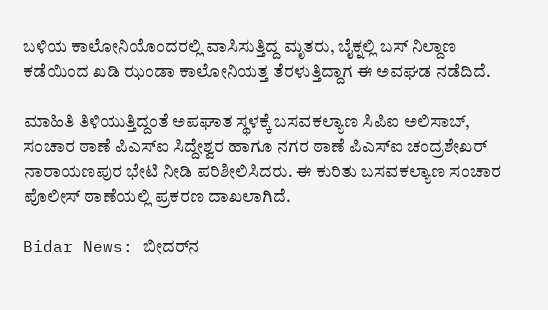ಬಳಿಯ ಕಾಲೋನಿಯೊಂದರಲ್ಲಿ ವಾಸಿಸುತ್ತಿದ್ದ ಮೃತರು, ಬೈಕ್ನಲ್ಲಿ ಬಸ್ ನಿಲ್ದಾಣ ಕಡೆಯಿಂದ ಖಡಿ ಝಂಡಾ ಕಾಲೋನಿಯತ್ತ ತೆರಳುತ್ತಿದ್ದಾಗ ಈ ಅವಘಡ ನಡೆದಿದೆ.

ಮಾಹಿತಿ ತಿಳಿಯುತ್ತಿದ್ದಂತೆ ಅಪಘಾತ ಸ್ಥಳಕ್ಕೆ ಬಸವಕಲ್ಯಾಣ ಸಿಪಿಐ ಅಲಿಸಾಬ್, ಸಂಚಾರ ಠಾಣೆ ಪಿಎಸ್‌ಐ ಸಿದ್ದೇಶ್ವರ ಹಾಗೂ ನಗರ ಠಾಣೆ ಪಿಎಸ್‌ಐ ಚಂದ್ರಶೇಖರ್ ನಾರಾಯಣಪುರ ಭೇಟಿ ನೀಡಿ ಪರಿಶೀಲಿಸಿದರು. ಈ ಕುರಿತು ಬಸವಕಲ್ಯಾಣ ಸಂಚಾರ ಪೊಲೀಸ್ ಠಾಣೆಯಲ್ಲಿ ಪ್ರಕರಣ ದಾಖಲಾಗಿದೆ.

Bidar News: ಬೀದರ್‌ನ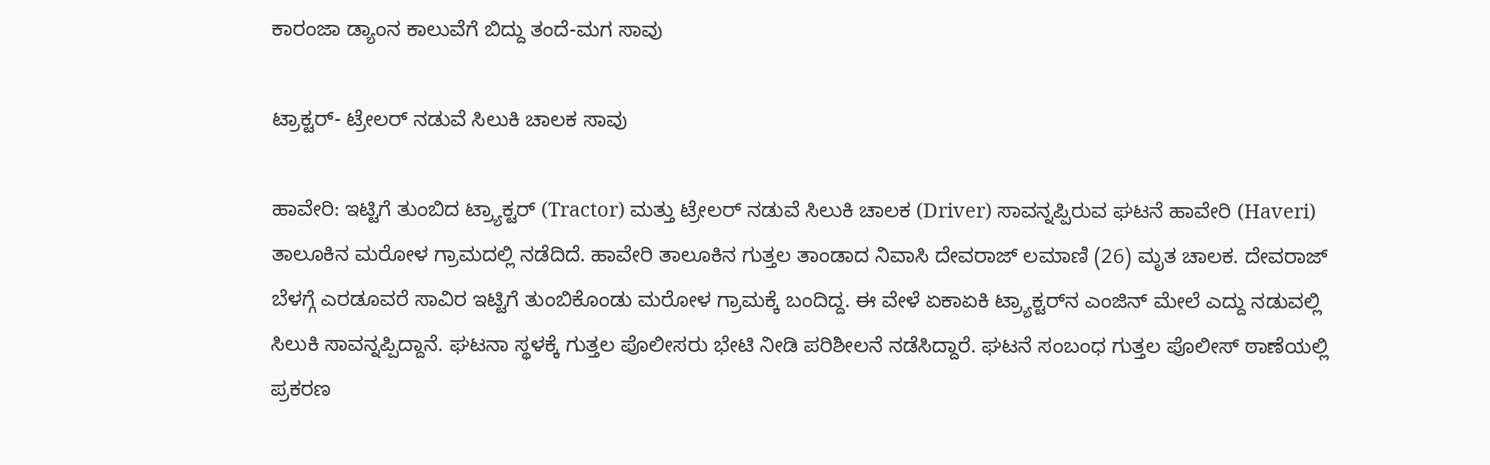ಕಾರಂಜಾ ಡ್ಯಾಂನ ಕಾಲುವೆಗೆ ಬಿದ್ದು ತಂದೆ-ಮಗ ಸಾವು

ಟ್ರಾಕ್ಟರ್- ಟ್ರೇಲರ್‌ ನಡುವೆ ಸಿಲುಕಿ ಚಾಲಕ ಸಾವು

ಹಾವೇರಿ: ಇಟ್ಟಿಗೆ ತುಂಬಿದ ಟ್ರ‍್ಯಾಕ್ಟರ್ (Tractor) ಮತ್ತು ಟ್ರೇಲರ್ ನಡುವೆ ಸಿಲುಕಿ ಚಾಲಕ (Driver) ಸಾವನ್ನಪ್ಪಿರುವ ಘಟನೆ ಹಾವೇರಿ (Haveri) ತಾಲೂಕಿನ ಮರೋಳ ಗ್ರಾಮದಲ್ಲಿ ನಡೆದಿದೆ. ಹಾವೇರಿ ತಾಲೂಕಿನ ಗುತ್ತಲ ತಾಂಡಾದ ನಿವಾಸಿ ದೇವರಾಜ್ ಲಮಾಣಿ (26) ಮೃತ ಚಾಲಕ. ದೇವರಾಜ್ ಬೆಳಗ್ಗೆ ಎರಡೂವರೆ ಸಾವಿರ ಇಟ್ಟಿಗೆ ತುಂಬಿಕೊಂಡು ಮರೋಳ ಗ್ರಾಮಕ್ಕೆ ಬಂದಿದ್ದ. ಈ ವೇಳೆ ಏಕಾಏಕಿ ಟ್ರ‍್ಯಾಕ್ಟರ್‌ನ ಎಂಜಿನ್ ಮೇಲೆ ಎದ್ದು ನಡುವಲ್ಲಿ ಸಿಲುಕಿ ಸಾವನ್ನಪ್ಪಿದ್ದಾನೆ. ಘಟನಾ ಸ್ಥಳಕ್ಕೆ ಗುತ್ತಲ ಪೊಲೀಸರು ಭೇಟಿ ನೀಡಿ ಪರಿಶೀಲನೆ ನಡೆಸಿದ್ದಾರೆ. ಘಟನೆ ಸಂಬಂಧ ಗುತ್ತಲ ಪೊಲೀಸ್ ಠಾಣೆಯಲ್ಲಿ ಪ್ರಕರಣ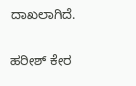ದಾಖಲಾಗಿದೆ.

ಹರೀಶ್‌ ಕೇರ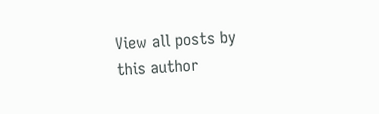View all posts by this author